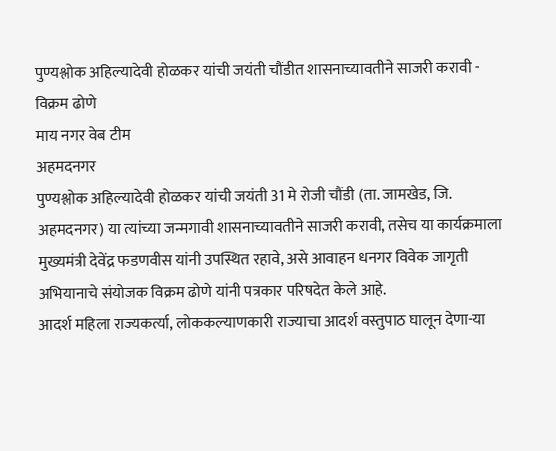पुण्यश्लोक अहिल्यादेवी होळकर यांची जयंती चौंडीत शासनाच्यावतीने साजरी करावी - विक्रम ढोणे
माय नगर वेब टीम
अहमदनगर
पुण्यश्लोक अहिल्यादेवी होळकर यांची जयंती 31 मे रोजी चौंडी (ता. जामखेड, जि. अहमदनगर) या त्यांच्या जन्मगावी शासनाच्यावतीने साजरी करावी, तसेच या कार्यक्रमाला मुख्यमंत्री देवेंद्र फडणवीस यांनी उपस्थित रहावे, असे आवाहन धनगर विवेक जागृती अभियानाचे संयोजक विक्रम ढोणे यांनी पत्रकार परिषदेत केले आहे.
आदर्श महिला राज्यकर्त्या, लोककल्याणकारी राज्याचा आदर्श वस्तुपाठ घालून देणा-या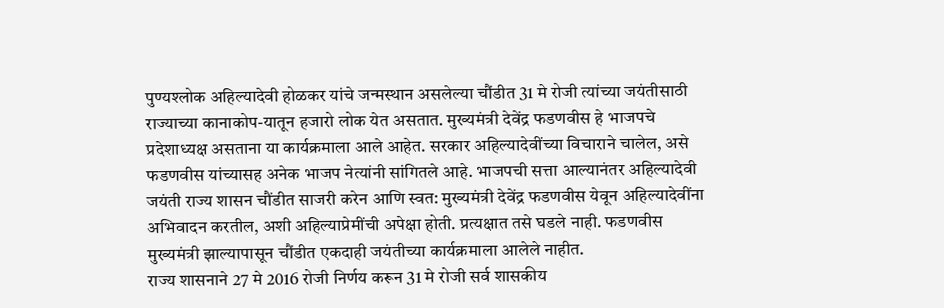पुण्यश्लोक अहिल्यादेवी होळकर यांचे जन्मस्थान असलेल्या चौंडीत 31 मे रोजी त्यांच्या जयंतीसाठी राज्याच्या कानाकोप-यातून हजारो लोक येत असतात. मुख्यमंत्री देवेंद्र फडणवीस हे भाजपचे प्रदेशाध्यक्ष असताना या कार्यक्रमाला आले आहेत. सरकार अहिल्यादेवींच्या विचाराने चालेल, असे फडणवीस यांच्यासह अनेक भाजप नेत्यांनी सांगितले आहे. भाजपची सत्ता आल्यानंतर अहिल्यादेवी जयंती राज्य शासन चौंडीत साजरी करेन आणि स्वत: मुख्यमंत्री देवेंद्र फडणवीस येवून अहिल्यादेवींना अभिवादन करतील, अशी अहिल्याप्रेमींची अपेक्षा होती. प्रत्यक्षात तसे घडले नाही. फडणवीस मुख्यमंत्री झाल्यापासून चौंडीत एकदाही जयंतीच्या कार्यक्रमाला आलेले नाहीत.
राज्य शासनाने 27 मे 2016 रोजी निर्णय करून 31 मे रोजी सर्व शासकीय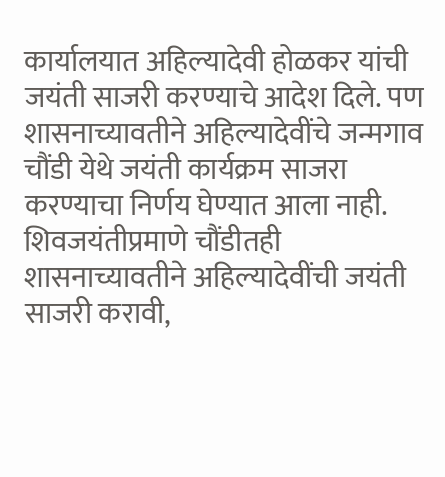कार्यालयात अहिल्यादेवी होळकर यांची जयंती साजरी करण्याचे आदेश दिले. पण शासनाच्यावतीने अहिल्यादेवींचे जन्मगाव चौंडी येथे जयंती कार्यक्रम साजरा करण्याचा निर्णय घेण्यात आला नाही. शिवजयंतीप्रमाणे चौंडीतही शासनाच्यावतीने अहिल्यादेवींची जयंती साजरी करावी,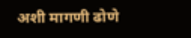अशी मागणी ढोणे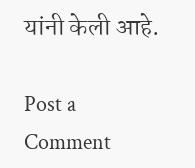यांनी केली आहे.

Post a Comment